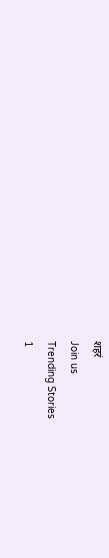शहरं
Join us
Trending Stories
1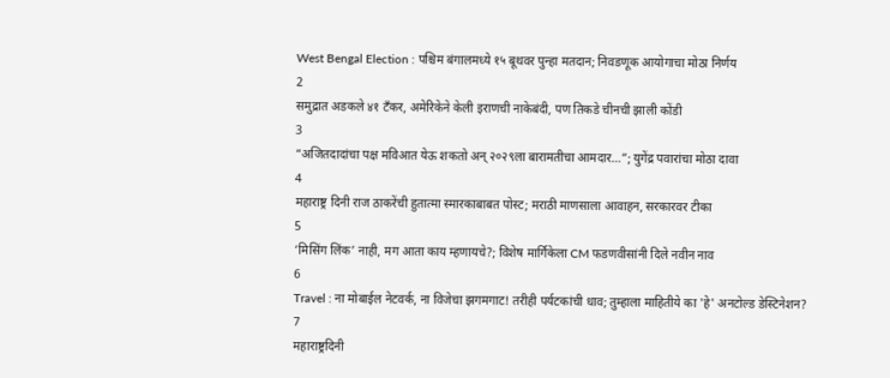West Bengal Election : पश्चिम बंगालमध्ये १५ बूथवर पुन्हा मतदान; निवडणूक आयोगाचा मोठा निर्णय
2
समुद्रात अडकले ४१ टँकर, अमेरिकेने केली इराणची नाकेबंदी, पण तिकडे चीनची झाली कोंडी
3
“अजितदादांचा पक्ष मविआत येऊ शकतो अन् २०२९ला बारामतीचा आमदार…”; युगेंद्र पवारांचा मोठा दावा
4
महाराष्ट्र दिनी राज ठाकरेंची हुतात्मा स्मारकाबाबत पोस्ट; मराठी माणसाला आवाहन, सरकारवर टीका
5
‘मिसिंग लिंक’ नाही, मग आता काय म्हणायचे?; विशेष मार्गिकेला CM फडणवीसांनी दिले नवीन नाव
6
Travel : ना मोबाईल नेटवर्क, ना विजेचा झगमगाट! तरीही पर्यटकांची धाव; तुम्हाला माहितीये का 'हे' अनटोल्ड डेस्टिनेशन?
7
महाराष्ट्रदिनी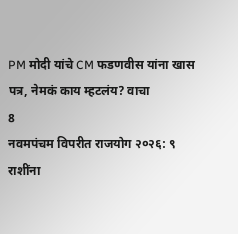PM मोदी यांचे CM फडणवीस यांना खास पत्र, नेमकं काय म्हटलंय? वाचा
8
नवमपंचम विपरीत राजयोग २०२६: ९ राशींना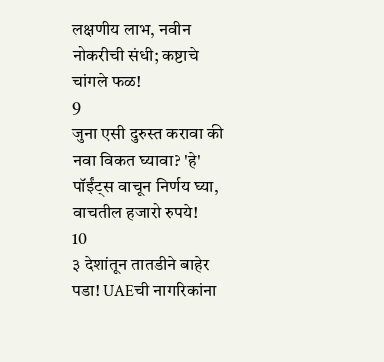लक्षणीय लाभ, नवीन नोकरीची संधी; कष्टाचे चांगले फळ!
9
जुना एसी दुरुस्त करावा की नवा विकत घ्यावा? 'हे' पॉईंट्स वाचून निर्णय घ्या, वाचतील हजारो रुपये!
10
३ देशांतून तातडीने बाहेर पडा! UAEची नागरिकांना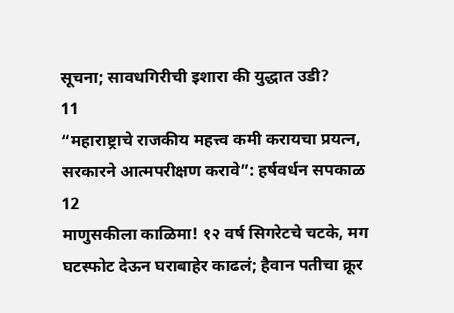सूचना; सावधगिरीची इशारा की युद्धात उडी?
11
“महाराष्ट्राचे राजकीय महत्त्व कमी करायचा प्रयत्न, सरकारने आत्मपरीक्षण करावे”: हर्षवर्धन सपकाळ
12
माणुसकीला काळिमा! १२ वर्ष सिगरेटचे चटके, मग घटस्फोट देऊन घराबाहेर काढलं; हैवान पतीचा क्रूर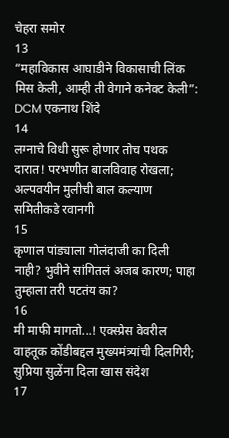चेहरा समोर
13
“महाविकास आघाडीने विकासाची लिंक मिस केली, आम्ही ती वेगाने कनेक्ट केली”: DCM एकनाथ शिंदे
14
लग्नाचे विधी सुरू होणार तोच पथक दारात! परभणीत बालविवाह रोखला; अल्पवयीन मुलीची बाल कल्याण समितीकडे रवानगी
15
कृणाल पांड्याला गोलंदाजी का दिली नाही? भुवीने सांगितलं अजब कारण; पाहा तुम्हाला तरी पटतंय का?
16
मी माफी मागतो...! एक्स्प्रेस वेवरील वाहतूक कोंडीबद्दल मुख्यमंत्र्यांची दिलगिरी; सुप्रिया सुळेंना दिला खास संदेश
17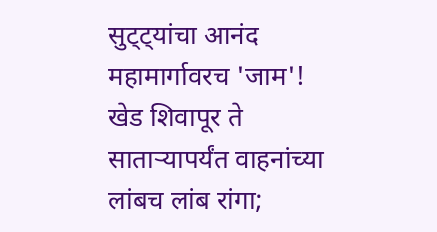सुट्ट्यांचा आनंद महामार्गावरच 'जाम'! खेड शिवापूर ते साताऱ्यापर्यंत वाहनांच्या लांबच लांब रांगा;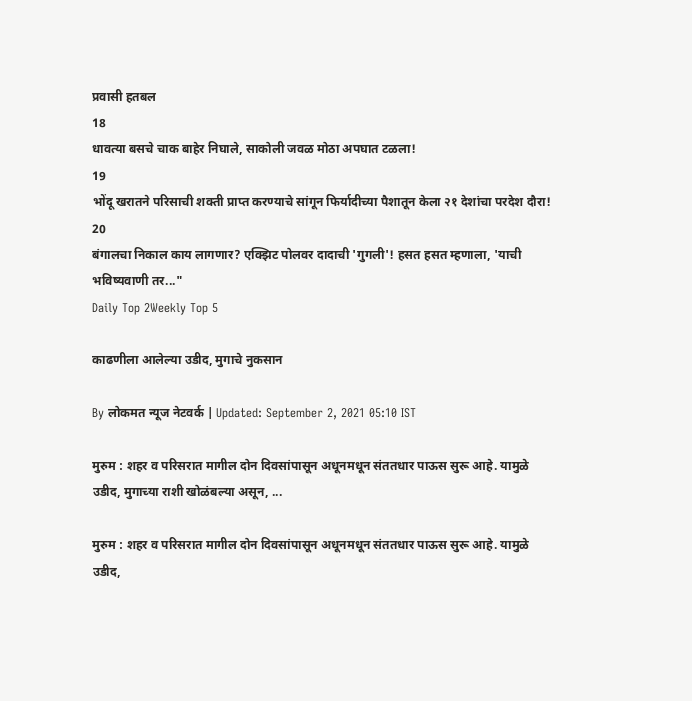प्रवासी हतबल
18
धावत्या बसचे चाक बाहेर निघाले, साकोली जवळ मोठा अपघात टळला!
19
भोंदू खरातने परिसाची शक्ती प्राप्त करण्याचे सांगून फिर्यादीच्या पैशातून केला २१ देशांचा परदेश दौरा!
20
बंगालचा निकाल काय लागणार? एक्झिट पोलवर दादाची 'गुगली'! हसत हसत म्हणाला, 'याची भविष्यवाणी तर..."
Daily Top 2Weekly Top 5

काढणीला आलेल्या उडीद, मुगाचे नुकसान

By लोकमत न्यूज नेटवर्क | Updated: September 2, 2021 05:10 IST

मुरुम : शहर व परिसरात मागील दोन दिवसांपासून अधूनमधून संततधार पाऊस सुरू आहे. यामुळे उडीद, मुगाच्या राशी खोळंबल्या असून, ...

मुरुम : शहर व परिसरात मागील दोन दिवसांपासून अधूनमधून संततधार पाऊस सुरू आहे. यामुळे उडीद,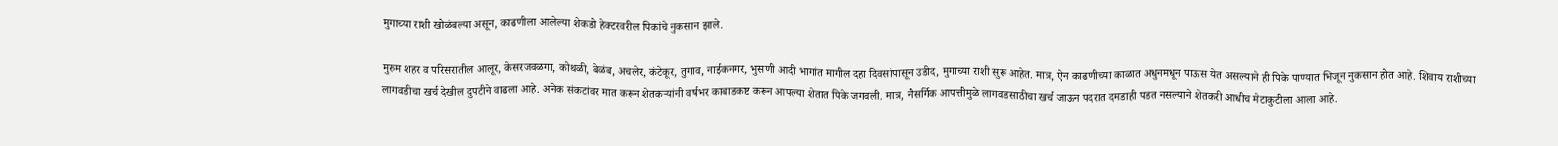मुगाच्या राशी खोळंबल्या असून, काढणीला आलेल्या शेकडो हेक्टरवरील पिकांचे नुकसान झाले.

मुरुम शहर व परिसरातील आलूर, केसरजवळगा, कोथळी, बेळंब, अचलेर, कंटेकूर, तुगाव, नाईकनगर, भुसणी आदी भागांत मागील दहा दिवसांपासून उडीद, मुगाच्या राशी सुरू आहेत. मात्र, ऐन काढणीच्या काळात अधुनमधून पाऊस येत असल्याने ही पिके पाण्यात भिजून नुकसान होत आहे. शिवाय राशीच्या लागवडीचा खर्च देखील दुपटीने वाढला आहे. अनेक संकटांवर मात करून शेतकऱ्यांनी वर्षभर काबाडकष्ट करून आपल्या शेतात पिके जगवली. मात्र, नैसर्गिक आपत्तीमुळे लागवडसाठीचा खर्च जाऊन पदरात दमडाही पडत नसल्याने शेतकरी आधीच मेटाकुटीला आला आहे.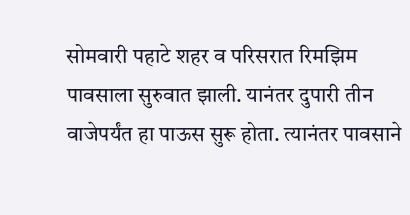सोमवारी पहाटे शहर व परिसरात रिमझिम पावसाला सुरुवात झाली. यानंतर दुपारी तीन वाजेपर्यंत हा पाऊस सुरू होता. त्यानंतर पावसाने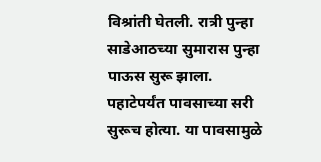विश्रांती घेतली. रात्री पुन्हा साडेआठच्या सुमारास पुन्हा पाऊस सुरू झाला. पहाटेपर्यंत पावसाच्या सरी सुरूच होत्या. या पावसामुळे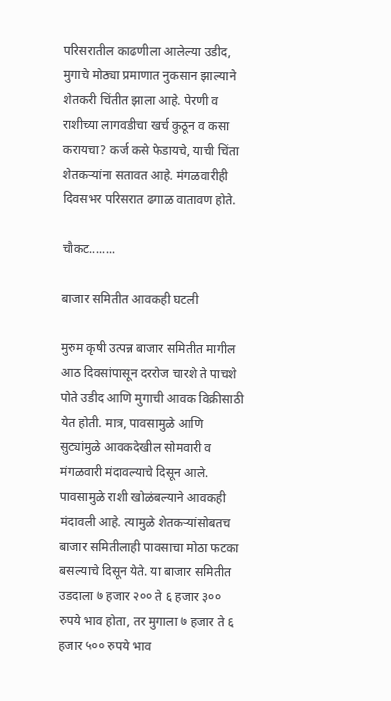परिसरातील काढणीला आलेल्या उडीद, मुगाचे मोठ्या प्रमाणात नुकसान झाल्याने शेतकरी चिंतीत झाला आहे. पेरणी व राशीच्या लागवडीचा खर्च कुठून व कसा करायचा? कर्ज कसे फेडायचे, याची चिंता शेतकऱ्यांना सतावत आहे. मंगळवारीही दिवसभर परिसरात ढगाळ वातावण होते.

चौकट........

बाजार समितीत आवकही घटली

मुरुम कृषी उत्पन्न बाजार समितीत मागील आठ दिवसांपासून दररोज चारशे ते पाचशे पोते उडीद आणि मुगाची आवक विक्रीसाठी येत होती. मात्र, पावसामुळे आणि सुट्यांमुळे आवकदेखील सोमवारी व मंगळवारी मंदावल्याचे दिसून आले. पावसामुळे राशी खोळंबल्याने आवकही मंदावली आहे. त्यामुळे शेतकऱ्यांसोबतच बाजार समितीलाही पावसाचा मोठा फटका बसल्याचे दिसून येते. या बाजार समितीत उडदाला ७ हजार २०० ते ६ हजार ३०० रुपये भाव होता, तर मुगाला ७ हजार ते ६ हजार ५०० रुपये भाव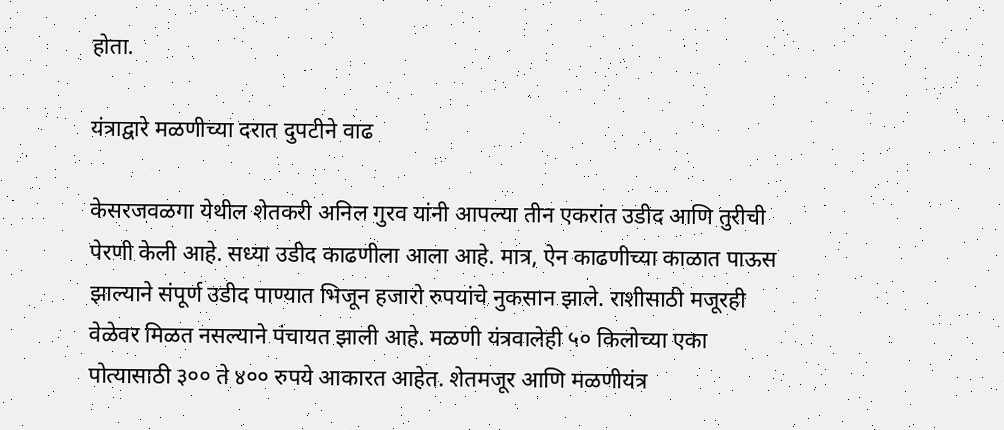होता.

यंत्राद्वारे मळणीच्या दरात दुपटीने वाढ

केसरजवळगा येथील शेतकरी अनिल गुरव यांनी आपल्या तीन एकरांत उडीद आणि तुरीची पेरणी केली आहे. सध्या उडीद काढणीला आला आहे. मात्र, ऐन काढणीच्या काळात पाऊस झाल्याने संपूर्ण उडीद पाण्यात भिजून हजारो रुपयांचे नुकसान झाले. राशीसाठी मजूरही वेळेवर मिळत नसल्याने पंचायत झाली आहे. मळणी यंत्रवालेही ५० किलोच्या एका पोत्यासाठी ३०० ते ४०० रुपये आकारत आहेत. शेतमजूर आणि मळणीयंत्र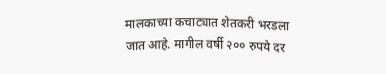मालकाच्या कचाट्यात शेतकरी भरडला जात आहे. मागील वर्षी २०० रुपये दर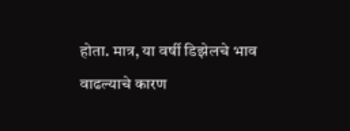होता. मात्र, या वर्षी डिझेलचे भाव वाढल्याचे कारण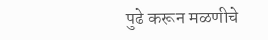पुढे करून मळणीचे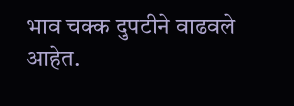भाव चक्क दुपटीने वाढवले आहेत.